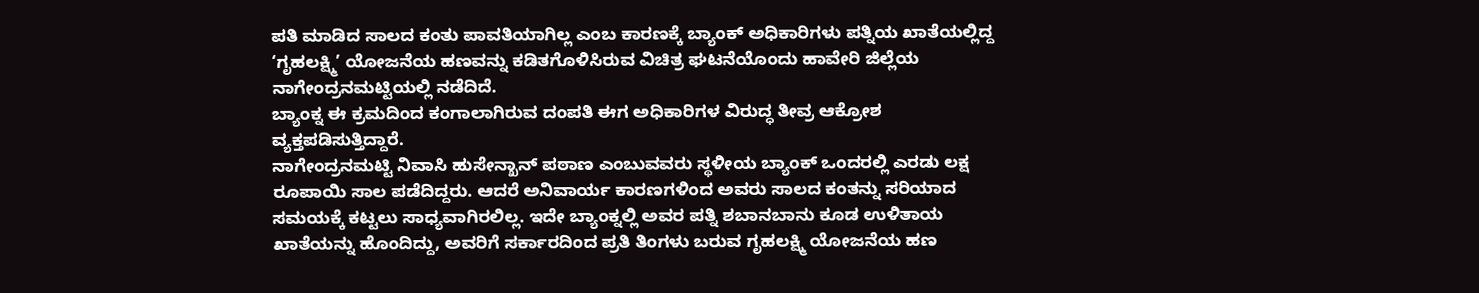ಪತಿ ಮಾಡಿದ ಸಾಲದ ಕಂತು ಪಾವತಿಯಾಗಿಲ್ಲ ಎಂಬ ಕಾರಣಕ್ಕೆ ಬ್ಯಾಂಕ್ ಅಧಿಕಾರಿಗಳು ಪತ್ನಿಯ ಖಾತೆಯಲ್ಲಿದ್ದ ‘ಗೃಹಲಕ್ಷ್ಮಿ’ ಯೋಜನೆಯ ಹಣವನ್ನು ಕಡಿತಗೊಳಿಸಿರುವ ವಿಚಿತ್ರ ಘಟನೆಯೊಂದು ಹಾವೇರಿ ಜಿಲ್ಲೆಯ ನಾಗೇಂದ್ರನಮಟ್ಟಿಯಲ್ಲಿ ನಡೆದಿದೆ.
ಬ್ಯಾಂಕ್ನ ಈ ಕ್ರಮದಿಂದ ಕಂಗಾಲಾಗಿರುವ ದಂಪತಿ ಈಗ ಅಧಿಕಾರಿಗಳ ವಿರುದ್ಧ ತೀವ್ರ ಆಕ್ರೋಶ ವ್ಯಕ್ತಪಡಿಸುತ್ತಿದ್ದಾರೆ.
ನಾಗೇಂದ್ರನಮಟ್ಟಿ ನಿವಾಸಿ ಹುಸೇನ್ಖಾನ್ ಪಠಾಣ ಎಂಬುವವರು ಸ್ಥಳೀಯ ಬ್ಯಾಂಕ್ ಒಂದರಲ್ಲಿ ಎರಡು ಲಕ್ಷ ರೂಪಾಯಿ ಸಾಲ ಪಡೆದಿದ್ದರು. ಆದರೆ ಅನಿವಾರ್ಯ ಕಾರಣಗಳಿಂದ ಅವರು ಸಾಲದ ಕಂತನ್ನು ಸರಿಯಾದ ಸಮಯಕ್ಕೆ ಕಟ್ಟಲು ಸಾಧ್ಯವಾಗಿರಲಿಲ್ಲ. ಇದೇ ಬ್ಯಾಂಕ್ನಲ್ಲಿ ಅವರ ಪತ್ನಿ ಶಬಾನಬಾನು ಕೂಡ ಉಳಿತಾಯ ಖಾತೆಯನ್ನು ಹೊಂದಿದ್ದು, ಅವರಿಗೆ ಸರ್ಕಾರದಿಂದ ಪ್ರತಿ ತಿಂಗಳು ಬರುವ ಗೃಹಲಕ್ಷ್ಮಿ ಯೋಜನೆಯ ಹಣ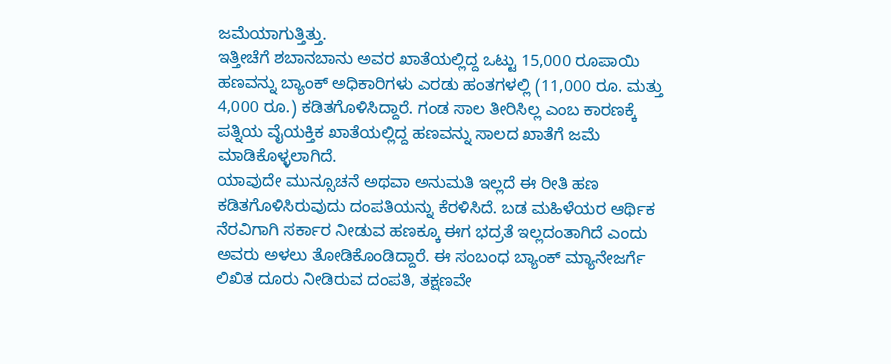ಜಮೆಯಾಗುತ್ತಿತ್ತು.
ಇತ್ತೀಚೆಗೆ ಶಬಾನಬಾನು ಅವರ ಖಾತೆಯಲ್ಲಿದ್ದ ಒಟ್ಟು 15,000 ರೂಪಾಯಿ ಹಣವನ್ನು ಬ್ಯಾಂಕ್ ಅಧಿಕಾರಿಗಳು ಎರಡು ಹಂತಗಳಲ್ಲಿ (11,000 ರೂ. ಮತ್ತು 4,000 ರೂ.) ಕಡಿತಗೊಳಿಸಿದ್ದಾರೆ. ಗಂಡ ಸಾಲ ತೀರಿಸಿಲ್ಲ ಎಂಬ ಕಾರಣಕ್ಕೆ ಪತ್ನಿಯ ವೈಯಕ್ತಿಕ ಖಾತೆಯಲ್ಲಿದ್ದ ಹಣವನ್ನು ಸಾಲದ ಖಾತೆಗೆ ಜಮೆ ಮಾಡಿಕೊಳ್ಳಲಾಗಿದೆ.
ಯಾವುದೇ ಮುನ್ಸೂಚನೆ ಅಥವಾ ಅನುಮತಿ ಇಲ್ಲದೆ ಈ ರೀತಿ ಹಣ ಕಡಿತಗೊಳಿಸಿರುವುದು ದಂಪತಿಯನ್ನು ಕೆರಳಿಸಿದೆ. ಬಡ ಮಹಿಳೆಯರ ಆರ್ಥಿಕ ನೆರವಿಗಾಗಿ ಸರ್ಕಾರ ನೀಡುವ ಹಣಕ್ಕೂ ಈಗ ಭದ್ರತೆ ಇಲ್ಲದಂತಾಗಿದೆ ಎಂದು ಅವರು ಅಳಲು ತೋಡಿಕೊಂಡಿದ್ದಾರೆ. ಈ ಸಂಬಂಧ ಬ್ಯಾಂಕ್ ಮ್ಯಾನೇಜರ್ಗೆ ಲಿಖಿತ ದೂರು ನೀಡಿರುವ ದಂಪತಿ, ತಕ್ಷಣವೇ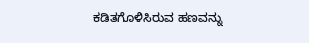ಕಡಿತಗೊಳಿಸಿರುವ ಹಣವನ್ನು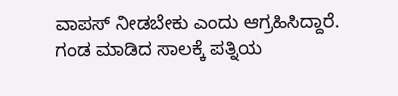ವಾಪಸ್ ನೀಡಬೇಕು ಎಂದು ಆಗ್ರಹಿಸಿದ್ದಾರೆ.
ಗಂಡ ಮಾಡಿದ ಸಾಲಕ್ಕೆ ಪತ್ನಿಯ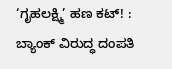‘ಗೃಹಲಕ್ಷ್ಮಿ’ ಹಣ ಕಟ್! : ಬ್ಯಾಂಕ್ ವಿರುದ್ಧ ದಂಪತಿ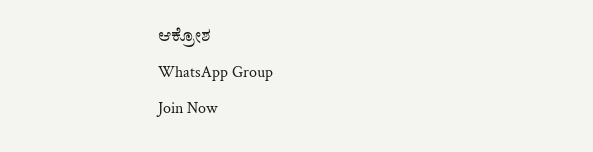ಆಕ್ರೋಶ
WhatsApp Group
Join Now